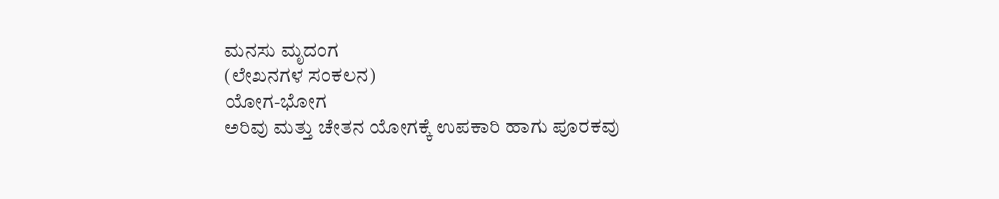ಮನಸು ಮೃದಂಗ
(ಲೇಖನಗಳ ಸಂಕಲನ)
ಯೋಗ-ಭೋಗ
ಅರಿವು ಮತ್ತು ಚೇತನ ಯೋಗಕ್ಕೆ ಉಪಕಾರಿ ಹಾಗು ಪೂರಕವು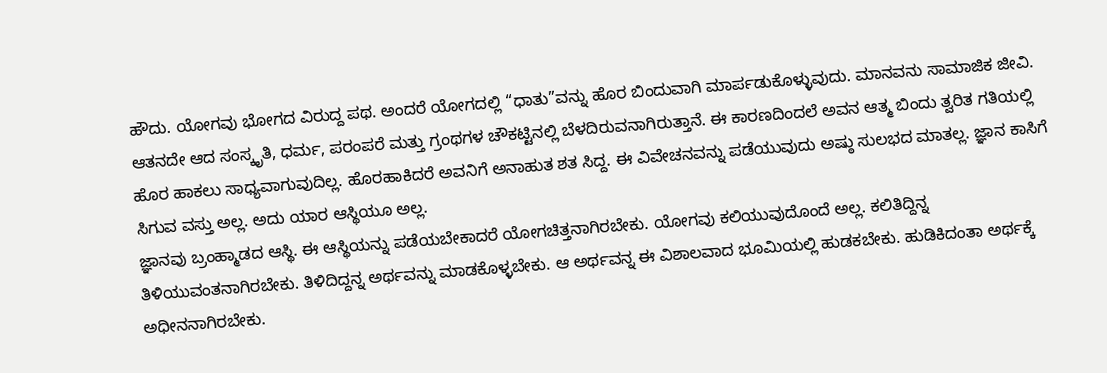ಹೌದು. ಯೋಗವು ಭೋಗದ ವಿರುದ್ದ ಪಥ. ಅಂದರೆ ಯೋಗದಲ್ಲಿ “ಧಾತು”ವನ್ನು ಹೊರ ಬಿಂದುವಾಗಿ ಮಾರ್ಪಡುಕೊಳ್ಳುವುದು. ಮಾನವನು ಸಾಮಾಜಿಕ ಜೀವಿ. ಆತನದೇ ಆದ ಸಂಸ್ಕೃತಿ, ಧರ್ಮ, ಪರಂಪರೆ ಮತ್ತು ಗ್ರಂಥಗಳ ಚೌಕಟ್ಟಿನಲ್ಲಿ ಬೆಳದಿರುವನಾಗಿರುತ್ತಾನೆ. ಈ ಕಾರಣದಿಂದಲೆ ಅವನ ಆತ್ಮ ಬಿಂದು ತ್ವರಿತ ಗತಿಯಲ್ಲಿ ಹೊರ ಹಾಕಲು ಸಾಧ್ಯವಾಗುವುದಿಲ್ಲ. ಹೊರಹಾಕಿದರೆ ಅವನಿಗೆ ಅನಾಹುತ ಶತ ಸಿದ್ದ. ಈ ವಿವೇಚನವನ್ನು ಪಡೆಯುವುದು ಅಷ್ಠು ಸುಲಭದ ಮಾತಲ್ಲ. ಜ್ಞಾನ ಕಾಸಿಗೆ ಸಿಗುವ ವಸ್ತು ಅಲ್ಲ. ಅದು ಯಾರ ಆಸ್ಥಿಯೂ ಅಲ್ಲ.
ಜ್ಞಾನವು ಬ್ರಂಹ್ಮಾಡದ ಆಸ್ಥಿ. ಈ ಆಸ್ಥಿಯನ್ನು ಪಡೆಯಬೇಕಾದರೆ ಯೋಗಚಿತ್ತನಾಗಿರಬೇಕು. ಯೋಗವು ಕಲಿಯುವುದೊಂದೆ ಅಲ್ಲ. ಕಲಿತಿದ್ದಿನ್ನ ತಿಳಿಯುವಂತನಾಗಿರಬೇಕು. ತಿಳಿದಿದ್ದನ್ನ ಅರ್ಥವನ್ನು ಮಾಡಕೊಳ್ಳಬೇಕು. ಆ ಅರ್ಥವನ್ನ ಈ ವಿಶಾಲವಾದ ಭೂಮಿಯಲ್ಲಿ ಹುಡಕಬೇಕು. ಹುಡಿಕಿದಂತಾ ಅರ್ಥಕ್ಕೆ ಅಧೀನನಾಗಿರಬೇಕು.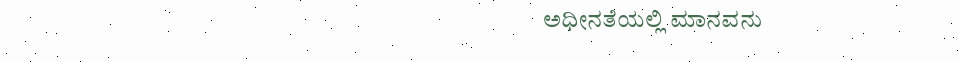ಅಧೀನತೆಯಲ್ಲಿ ಮಾನವನು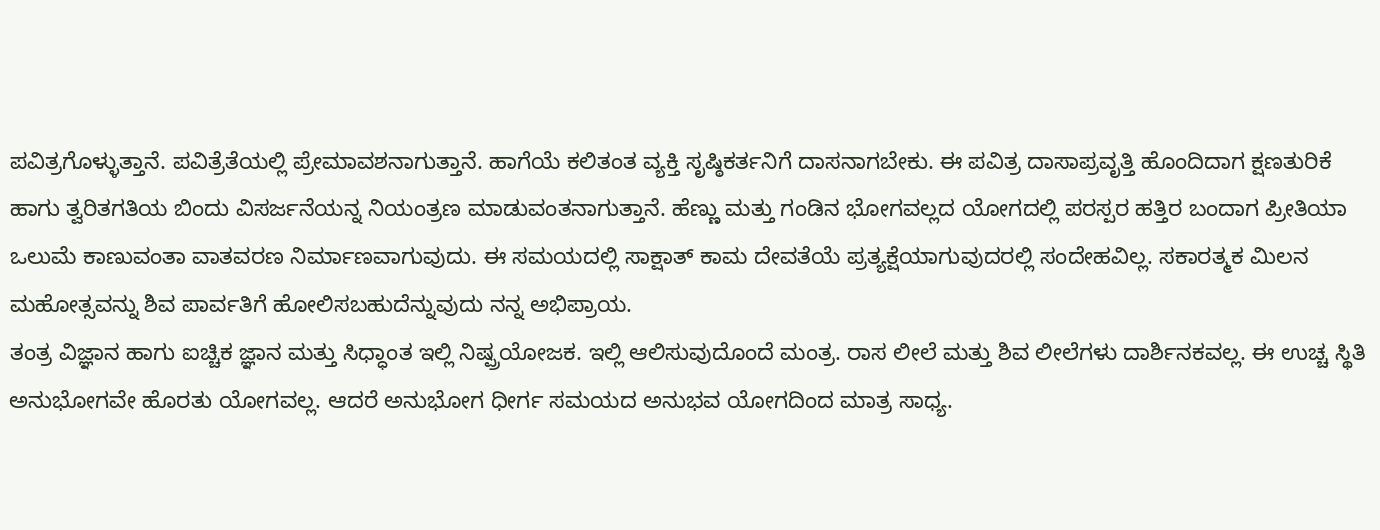ಪವಿತ್ರಗೊಳ್ಳುತ್ತಾನೆ. ಪವಿತ್ರೆತೆಯಲ್ಲಿ ಪ್ರೇಮಾವಶನಾಗುತ್ತಾನೆ. ಹಾಗೆಯೆ ಕಲಿತಂತ ವ್ಯಕ್ತಿ ಸೃಷ್ಠಿಕರ್ತನಿಗೆ ದಾಸನಾಗಬೇಕು. ಈ ಪವಿತ್ರ ದಾಸಾಪ್ರವೃತ್ತಿ ಹೊಂದಿದಾಗ ಕ್ಷಣತುರಿಕೆ ಹಾಗು ತ್ವರಿತಗತಿಯ ಬಿಂದು ವಿಸರ್ಜನೆಯನ್ನ ನಿಯಂತ್ರಣ ಮಾಡುವಂತನಾಗುತ್ತಾನೆ. ಹೆಣ್ಣು ಮತ್ತು ಗಂಡಿನ ಭೋಗವಲ್ಲದ ಯೋಗದಲ್ಲಿ ಪರಸ್ಪರ ಹತ್ತಿರ ಬಂದಾಗ ಪ್ರೀತಿಯಾ ಒಲುಮೆ ಕಾಣುವಂತಾ ವಾತವರಣ ನಿರ್ಮಾಣವಾಗುವುದು. ಈ ಸಮಯದಲ್ಲಿ ಸಾಕ್ಷಾತ್ ಕಾಮ ದೇವತೆಯೆ ಪ್ರತ್ಯಕ್ಷೆಯಾಗುವುದರಲ್ಲಿ ಸಂದೇಹವಿಲ್ಲ. ಸಕಾರತ್ಮಕ ಮಿಲನ ಮಹೋತ್ಸವನ್ನು ಶಿವ ಪಾರ್ವತಿಗೆ ಹೋಲಿಸಬಹುದೆನ್ನುವುದು ನನ್ನ ಅಭಿಪ್ರಾಯ.
ತಂತ್ರ ವಿಜ್ಞಾನ ಹಾಗು ಐಚ್ಚಿಕ ಜ್ಞಾನ ಮತ್ತು ಸಿಧ್ಧಾಂತ ಇಲ್ಲಿ ನಿಷ್ಪ್ರಯೋಜಕ. ಇಲ್ಲಿ ಆಲಿಸುವುದೊಂದೆ ಮಂತ್ರ. ರಾಸ ಲೀಲೆ ಮತ್ತು ಶಿವ ಲೀಲೆಗಳು ದಾರ್ಶಿನಕವಲ್ಲ. ಈ ಉಚ್ಚ ಸ್ಥಿತಿ ಅನುಭೋಗವೇ ಹೊರತು ಯೋಗವಲ್ಲ. ಆದರೆ ಅನುಭೋಗ ಧೀರ್ಗ ಸಮಯದ ಅನುಭವ ಯೋಗದಿಂದ ಮಾತ್ರ ಸಾಧ್ಯ.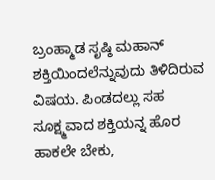ಬ್ರಂಹ್ಮಾಡ ಸೃಷ್ಠಿ ಮಹಾನ್ ಶಕ್ತಿಯಿಂದಲೆನ್ನುವುದು ತಿಳಿದಿರುವ ವಿಷಯ. ಪಿಂಡದಲ್ಲು ಸಹ ಸೂಕ್ಷ್ಮವಾದ ಶಕ್ತಿಯನ್ನ ಹೊರ ಹಾಕಲೇ ಬೇಕು,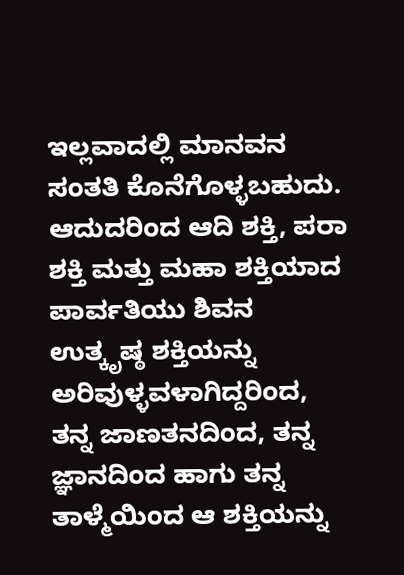ಇಲ್ಲವಾದಲ್ಲಿ ಮಾನವನ ಸಂತತಿ ಕೊನೆಗೊಳ್ಳಬಹುದು. ಆದುದರಿಂದ ಆದಿ ಶಕ್ತಿ, ಪರಾ ಶಕ್ತಿ ಮತ್ತು ಮಹಾ ಶಕ್ತಿಯಾದ ಪಾರ್ವತಿಯು ಶಿವನ ಉತ್ಕೃಷ್ಠ ಶಕ್ತಿಯನ್ನು ಅರಿವುಳ್ಳವಳಾಗಿದ್ದರಿಂದ, ತನ್ನ ಜಾಣತನದಿಂದ, ತನ್ನ ಜ್ಞಾನದಿಂದ ಹಾಗು ತನ್ನ ತಾಳ್ಮೆಯಿಂದ ಆ ಶಕ್ತಿಯನ್ನು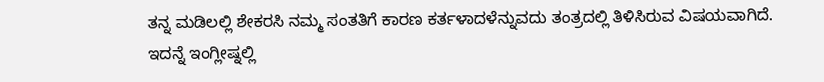ತನ್ನ ಮಡಿಲಲ್ಲಿ ಶೇಕರಸಿ ನಮ್ಮ ಸಂತತಿಗೆ ಕಾರಣ ಕರ್ತಳಾದಳೆನ್ನುವದು ತಂತ್ರದಲ್ಲಿ ತಿಳಿಸಿರುವ ವಿಷಯವಾಗಿದೆ.
ಇದನ್ನೆ ಇಂಗ್ಲೀಷ್ನಲ್ಲಿ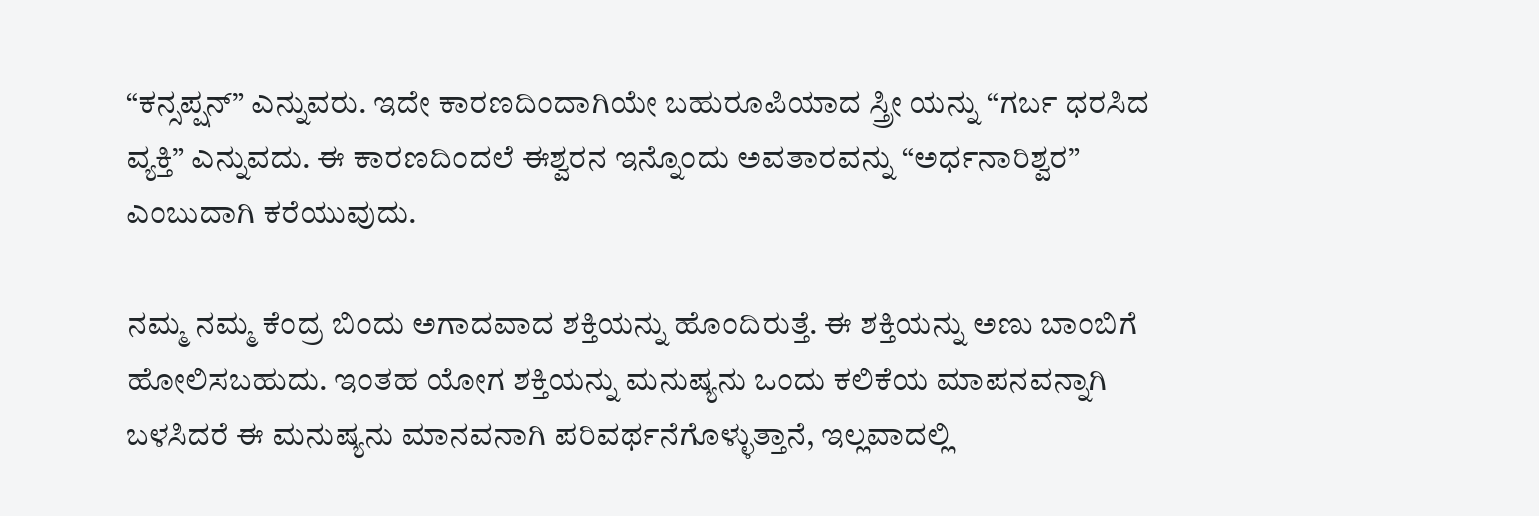“ಕನ್ಸಪ್ಷನ್” ಎನ್ನುವರು. ಇದೇ ಕಾರಣದಿಂದಾಗಿಯೇ ಬಹುರೂಪಿಯಾದ ಸ್ತ್ರೀ ಯನ್ನು “ಗರ್ಬ ಧರಸಿದ ವ್ಯಕ್ತಿ” ಎನ್ನುವದು. ಈ ಕಾರಣದಿಂದಲೆ ಈಶ್ವರನ ಇನ್ನೊಂದು ಅವತಾರವನ್ನು “ಅರ್ಧನಾರಿಶ್ವರ” ಎಂಬುದಾಗಿ ಕರೆಯುವುದು.

ನಮ್ಮ ನಮ್ಮ ಕೆಂದ್ರ ಬಿಂದು ಅಗಾದವಾದ ಶಕ್ತಿಯನ್ನು ಹೊಂದಿರುತ್ತೆ. ಈ ಶಕ್ತಿಯನ್ನು ಅಣು ಬಾಂಬಿಗೆ ಹೋಲಿಸಬಹುದು. ಇಂತಹ ಯೋಗ ಶಕ್ತಿಯನ್ನು ಮನುಷ್ಯನು ಒಂದು ಕಲಿಕೆಯ ಮಾಪನವನ್ನಾಗಿ ಬಳಸಿದರೆ ಈ ಮನುಷ್ಯನು ಮಾನವನಾಗಿ ಪರಿವರ್ಥನೆಗೊಳ್ಳುತ್ತಾನೆ, ಇಲ್ಲವಾದಲ್ಲಿ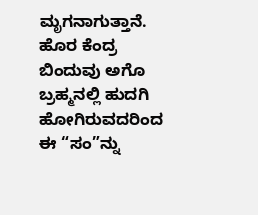ಮೃಗನಾಗುತ್ತಾನೆ.
ಹೊರ ಕೆಂದ್ರ ಬಿಂದುವು ಅಗೊ ಬ್ರಹ್ಮನಲ್ಲಿ ಹುದಗಿ ಹೋಗಿರುವದರಿಂದ ಈ “ಸಂ”ನ್ನು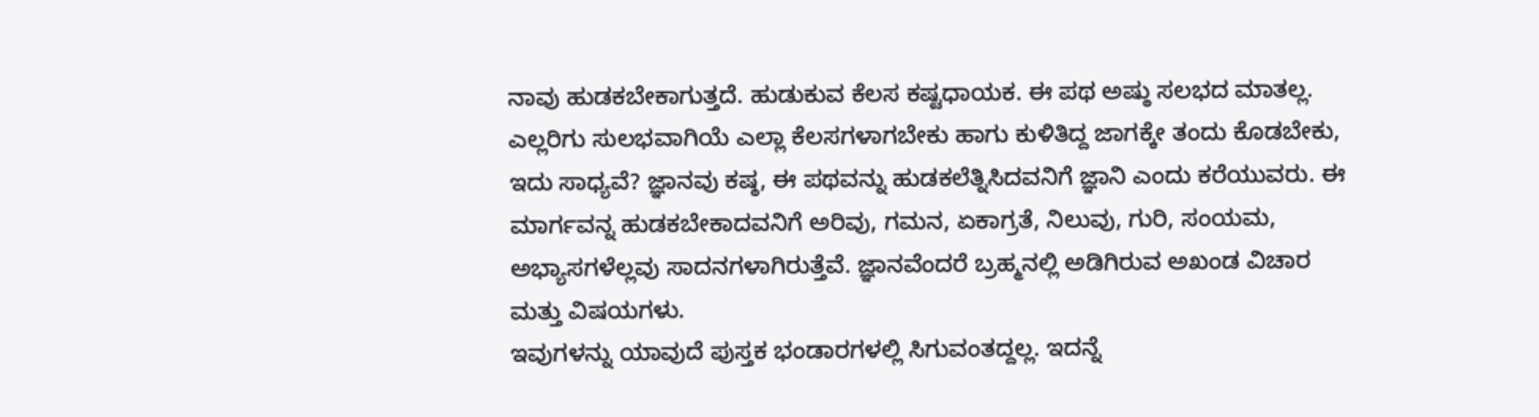ನಾವು ಹುಡಕಬೇಕಾಗುತ್ತದೆ. ಹುಡುಕುವ ಕೆಲಸ ಕಷ್ಟಧಾಯಕ. ಈ ಪಥ ಅಷ್ಠು ಸಲಭದ ಮಾತಲ್ಲ. ಎಲ್ಲರಿಗು ಸುಲಭವಾಗಿಯೆ ಎಲ್ಲಾ ಕೆಲಸಗಳಾಗಬೇಕು ಹಾಗು ಕುಳಿತಿದ್ದ ಜಾಗಕ್ಕೇ ತಂದು ಕೊಡಬೇಕು, ಇದು ಸಾಧ್ಯವೆ? ಜ್ಞಾನವು ಕಷ್ಠ, ಈ ಪಥವನ್ನು ಹುಡಕಲೆತ್ನಿಸಿದವನಿಗೆ ಜ್ಞಾನಿ ಎಂದು ಕರೆಯುವರು. ಈ ಮಾರ್ಗವನ್ನ ಹುಡಕಬೇಕಾದವನಿಗೆ ಅರಿವು, ಗಮನ, ಏಕಾಗ್ರತೆ, ನಿಲುವು, ಗುರಿ, ಸಂಯಮ, ಅಭ್ಯಾಸಗಳೆಲ್ಲವು ಸಾದನಗಳಾಗಿರುತ್ತೆವೆ. ಜ್ಞಾನವೆಂದರೆ ಬ್ರಹ್ಮನಲ್ಲಿ ಅಡಿಗಿರುವ ಅಖಂಡ ವಿಚಾರ ಮತ್ತು ವಿಷಯಗಳು.
ಇವುಗಳನ್ನು ಯಾವುದೆ ಪುಸ್ತಕ ಭಂಡಾರಗಳಲ್ಲಿ ಸಿಗುವಂತದ್ದಲ್ಲ. ಇದನ್ನೆ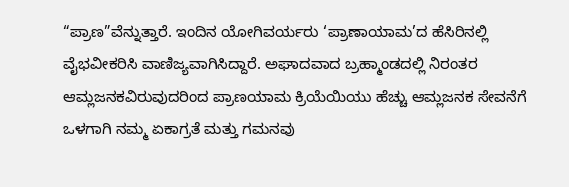“ಪ್ರಾಣ”ವೆನ್ನುತ್ತಾರೆ. ಇಂದಿನ ಯೋಗಿವರ್ಯರು ‘ಪ್ರಾಣಾಯಾಮ’ದ ಹೆಸಿರಿನಲ್ಲಿ ವೈಭವೀಕರಿಸಿ ವಾಣಿಜ್ಯವಾಗಿಸಿದ್ದಾರೆ. ಅಘಾದವಾದ ಬ್ರಹ್ಮಾಂಡದಲ್ಲಿ ನಿರಂತರ ಆಮ್ಲಜನಕವಿರುವುದರಿಂದ ಪ್ರಾಣಯಾಮ ಕ್ರಿಯೆಯಿಯು ಹೆಚ್ಚು ಆಮ್ಲಜನಕ ಸೇವನೆಗೆ ಒಳಗಾಗಿ ನಮ್ಮ ಏಕಾಗ್ರತೆ ಮತ್ತು ಗಮನವು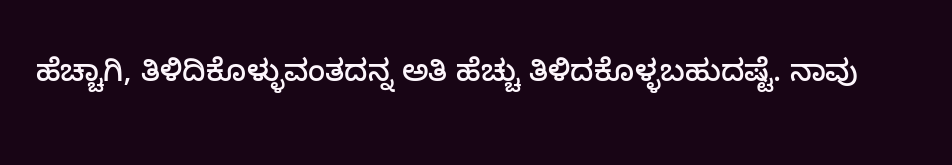ಹೆಚ್ಚಾಗಿ, ತಿಳಿದಿಕೊಳ್ಳುವಂತದನ್ನ ಅತಿ ಹೆಚ್ಚು ತಿಳಿದಕೊಳ್ಳಬಹುದಷ್ಟೆ. ನಾವು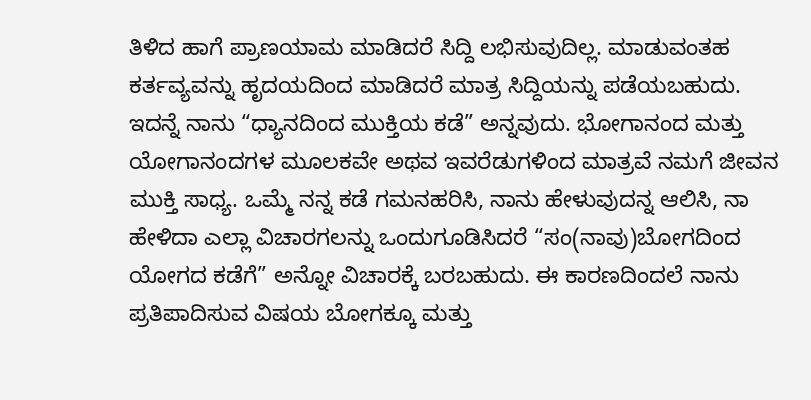ತಿಳಿದ ಹಾಗೆ ಪ್ರಾಣಯಾಮ ಮಾಡಿದರೆ ಸಿದ್ದಿ ಲಭಿಸುವುದಿಲ್ಲ. ಮಾಡುವಂತಹ ಕರ್ತವ್ಯವನ್ನು ಹೃದಯದಿಂದ ಮಾಡಿದರೆ ಮಾತ್ರ ಸಿದ್ದಿಯನ್ನು ಪಡೆಯಬಹುದು.
ಇದನ್ನೆ ನಾನು “ಧ್ಯಾನದಿಂದ ಮುಕ್ತಿಯ ಕಡೆ” ಅನ್ನವುದು. ಭೋಗಾನಂದ ಮತ್ತು ಯೋಗಾನಂದಗಳ ಮೂಲಕವೇ ಅಥವ ಇವರೆಡುಗಳಿಂದ ಮಾತ್ರವೆ ನಮಗೆ ಜೀವನ ಮುಕ್ತಿ ಸಾಧ್ಯ. ಒಮ್ಮೆ ನನ್ನ ಕಡೆ ಗಮನಹರಿಸಿ, ನಾನು ಹೇಳುವುದನ್ನ ಆಲಿಸಿ, ನಾ ಹೇಳಿದಾ ಎಲ್ಲಾ ವಿಚಾರಗಲನ್ನು ಒಂದುಗೂಡಿಸಿದರೆ “ಸಂ(ನಾವು)ಬೋಗದಿಂದ ಯೋಗದ ಕಡೆಗೆ” ಅನ್ನೋ ವಿಚಾರಕ್ಕೆ ಬರಬಹುದು. ಈ ಕಾರಣದಿಂದಲೆ ನಾನು ಪ್ರತಿಪಾದಿಸುವ ವಿಷಯ ಬೋಗಕ್ಕೂ ಮತ್ತು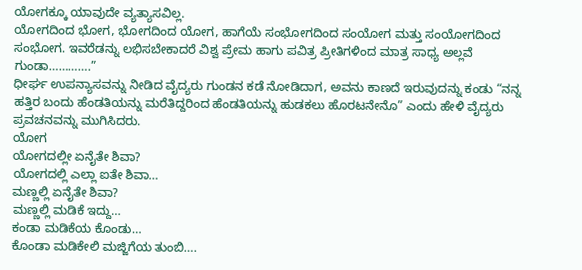ಯೋಗಕ್ಕೂ ಯಾವುದೇ ವ್ಯತ್ಯಾಸವಿಲ್ಲ.
ಯೋಗದಿಂದ ಭೋಗ, ಭೋಗದಿಂದ ಯೋಗ, ಹಾಗೆಯೆ ಸಂಭೋಗದಿಂದ ಸಂಯೋಗ ಮತ್ತು ಸಂಯೋಗದಿಂದ ಸಂಭೋಗ. ಇವರೆಡನ್ನು ಲಭಿಸಬೇಕಾದರೆ ವಿಶ್ವ ಪ್ರೇಮ ಹಾಗು ಪವಿತ್ರ ಪ್ರೀತಿಗಳಿಂದ ಮಾತ್ರ ಸಾಧ್ಯ ಅಲ್ಲವೆ ಗುಂಡಾ………….”
ಧೀರ್ಘ ಉಪನ್ಯಾಸವನ್ನು ನೀಡಿದ ವೈದ್ಯರು ಗುಂಡನ ಕಡೆ ನೋಡಿದಾಗ, ಅವನು ಕಾಣದೆ ಇರುವುದನ್ನು ಕಂಡು “ನನ್ನ ಹತ್ತಿರ ಬಂದು ಹೆಂಡತಿಯನ್ನು ಮರೆತಿದ್ದರಿಂದ ಹೆಂಡತಿಯನ್ನು ಹುಡಕಲು ಹೊರಟನೇನೊ” ಎಂದು ಹೇಳಿ ವೈದ್ಯರು ಪ್ರವಚನವನ್ನು ಮುಗಿಸಿದರು.
ಯೋಗ
ಯೋಗದಲ್ಲೀ ಏನೈತೇ ಶಿವಾ?
ಯೋಗದಲ್ಲಿ ಎಲ್ಲಾ ಐತೇ ಶಿವಾ…
ಮಣ್ಣಲ್ಲಿ ಏನೈತೇ ಶಿವಾ?
ಮಣ್ಣಲ್ಲಿ ಮಡಿಕೆ ಇದ್ದು…
ಕಂಡಾ ಮಡಿಕೆಯ ಕೊಂಡು…
ಕೊಂಡಾ ಮಡಿಕೇಲಿ ಮಜ್ಜಿಗೆಯ ತುಂಬಿ….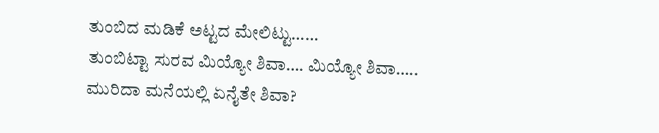ತುಂಬಿದ ಮಡಿಕೆ ಅಟ್ಟದ ಮೇಲಿಟ್ಟು……
ತುಂಬಿಟ್ಟಾ ಸುರವ ಮಿಯ್ಯೋ ಶಿವಾ…. ಮಿಯ್ಯೋ ಶಿವಾ…..
ಮುರಿದಾ ಮನೆಯಲ್ಲಿ ಏನೈತೇ ಶಿವಾ?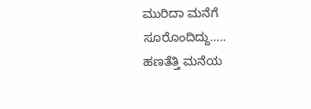ಮುರಿದಾ ಮನೆಗೆ ಸೂರೊಂದಿದ್ದು…..
ಹಣತೆತ್ತಿ ಮನೆಯ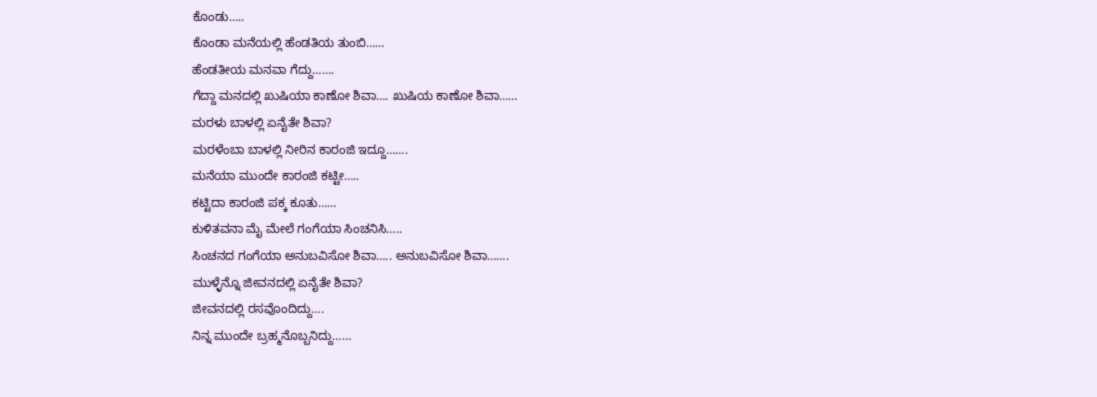ಕೊಂಡು…..
ಕೊಂಡಾ ಮನೆಯಲ್ಲಿ ಹೆಂಡತಿಯ ತುಂಬಿ……
ಹೆಂಡತೀಯ ಮನವಾ ಗೆದ್ದು…….
ಗೆದ್ದಾ ಮನದಲ್ಲಿ ಖುಷಿಯಾ ಕಾಣೋ ಶಿವಾ…. ಖುಷಿಯ ಕಾಣೋ ಶಿವಾ……
ಮರಳು ಬಾಳಲ್ಲಿ ಏನೈತೇ ಶಿವಾ?
ಮರಳೆಂಬಾ ಬಾಳಲ್ಲಿ ನೀರಿನ ಕಾರಂಜಿ ಇದ್ದೂ…….
ಮನೆಯಾ ಮುಂದೇ ಕಾರಂಜಿ ಕಟ್ಟೀ…..
ಕಟ್ಟಿದಾ ಕಾರಂಜಿ ಪಕ್ಕ ಕೂತು……
ಕುಳಿತವನಾ ಮೈ ಮೇಲೆ ಗಂಗೆಯಾ ಸಿಂಚನಿಸಿ…..
ಸಿಂಚನದ ಗಂಗೆಯಾ ಅನುಬವಿಸೋ ಶಿವಾ….. ಅನುಬವಿಸೋ ಶಿವಾ…….
ಮುಳ್ಳೆನ್ನೊ ಜೀವನದಲ್ಲಿ ಏನೈತೇ ಶಿವಾ?
ಜೀವನದಲ್ಲಿ ರಸವೊಂದಿದ್ದು….
ನಿನ್ನ ಮುಂದೇ ಬ್ರಹ್ಮನೊಬ್ಬನಿದ್ದು……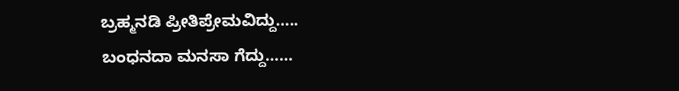ಬ್ರಹ್ಮನಡಿ ಪ್ರೀತಿಪ್ರೇಮವಿದ್ದು…..
ಬಂಧನದಾ ಮನಸಾ ಗೆದ್ದು……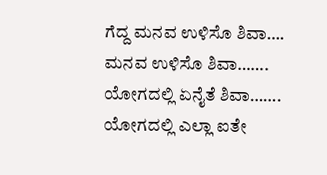ಗೆದ್ದ ಮನವ ಉಳಿಸೊ ಶಿವಾ…. ಮನವ ಉಳಿಸೊ ಶಿವಾ…….
ಯೋಗದಲ್ಲಿ ಏನೈತೆ ಶಿವಾ…….
ಯೋಗದಲ್ಲಿ ಎಲ್ಲಾ ಐತೇ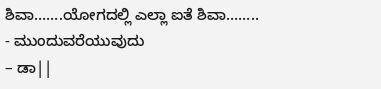ಶಿವಾ…….ಯೋಗದಲ್ಲಿ ಎಲ್ಲಾ ಐತೆ ಶಿವಾ……..
- ಮುಂದುವರೆಯುವುದು
– ಡಾ||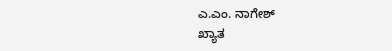ಎ.ಎಂ. ನಾಗೇಶ್
ಖ್ಯಾತ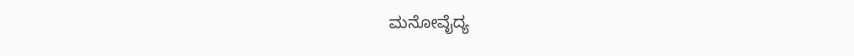ಮನೋವೈದ್ಯ